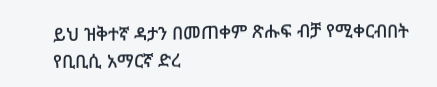ይህ ዝቅተኛ ዳታን በመጠቀም ጽሑፍ ብቻ የሚቀርብበት የቢቢሲ አማርኛ ድረ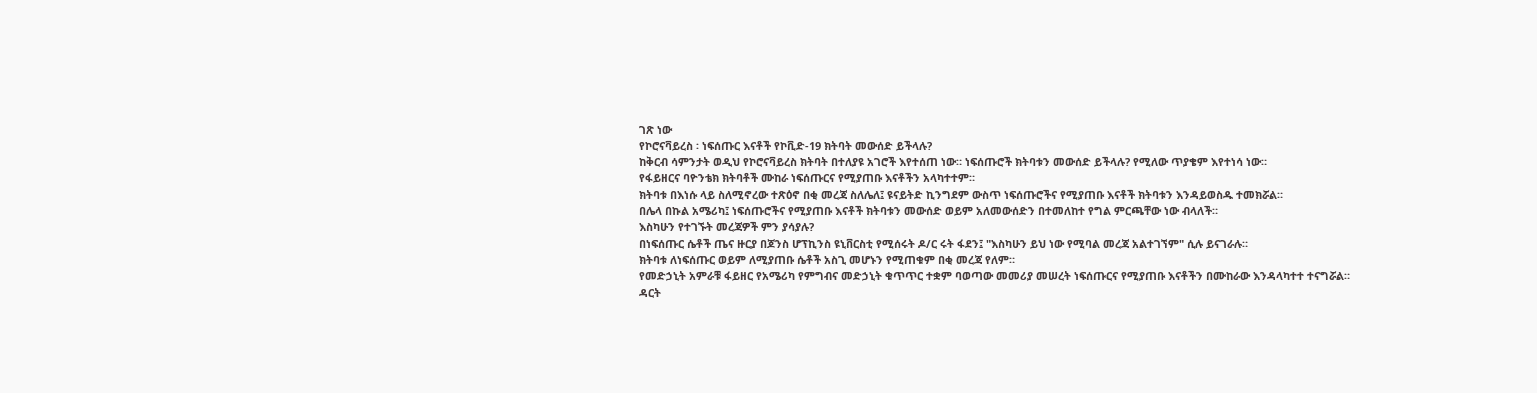ገጽ ነው
የኮሮናቫይረስ ፡ ነፍሰጡር እናቶች የኮቪድ-19 ክትባት መውሰድ ይችላሉ?
ከቅርብ ሳምንታት ወዲህ የኮሮናቫይረስ ክትባት በተለያዩ አገሮች እየተሰጠ ነው። ነፍሰጡሮች ክትባቱን መውሰድ ይችላሉ? የሚለው ጥያቄም እየተነሳ ነው።
የፋይዘርና ባዮንቴክ ክትባቶች ሙከራ ነፍሰጡርና የሚያጠቡ እናቶችን አላካተተም።
ክትባቱ በእነሱ ላይ ስለሚኖረው ተጽዕኖ በቂ መረጃ ስለሌለ፤ ዩናይትድ ኪንግደም ውስጥ ነፍሰጡሮችና የሚያጠቡ እናቶች ክትባቱን እንዳይወስዱ ተመክሯል።
በሌላ በኩል አሜሪካ፤ ነፍሰጡሮችና የሚያጠቡ እናቶች ክትባቱን መውሰድ ወይም አለመውሰድን በተመለከተ የግል ምርጫቸው ነው ብላለች።
እስካሁን የተገኙት መረጃዎች ምን ያሳያሉ?
በነፍሰጡር ሴቶች ጤና ዙርያ በጆንስ ሆፕኪንስ ዩኒቨርስቲ የሚሰሩት ዶ/ር ሩት ፋደን፤ "እስካሁን ይህ ነው የሚባል መረጃ አልተገኘም" ሲሉ ይናገራሉ።
ክትባቱ ለነፍሰጡር ወይም ለሚያጠቡ ሴቶች አስጊ መሆኑን የሚጠቁም በቂ መረጃ የለም።
የመድኃኒት አምራቹ ፋይዘር የአሜሪካ የምግብና መድኃኒት ቁጥጥር ተቋም ባወጣው መመሪያ መሠረት ነፍሰጡርና የሚያጠቡ እናቶችን በሙከራው እንዳላካተተ ተናግሯል።
ዳርት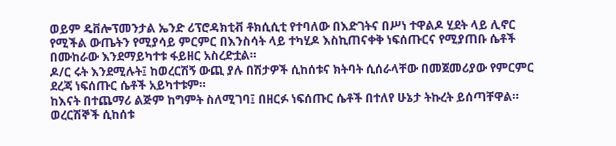ወይም ዴቨሎፕመንታል ኤንድ ሪፕሮዳክቲቭ ቶክሲሲቲ የተባለው በእድገትና በሥነ ተዋልዶ ሂደት ላይ ሊኖር የሚችል ውጤትን የሚያሳይ ምርምር በእንስሳት ላይ ተካሂዶ እስኪጠናቀቅ ነፍሰጡርና የሚያጠቡ ሴቶች በሙከራው እንደማይካተቱ ፋይዘር አስረድቷል።
ዶ/ር ሩት እንደሚሉት፤ ከወረርሽኝ ውጪ ያሉ በሽታዎች ሲከሰቱና ክትባት ሲሰራላቸው በመጀመሪያው የምርምር ደረጃ ነፍሰጡር ሴቶች አይካተቱም።
ከእናት በተጨማሪ ልጅም ከግምት ስለሚገባ፤ በዘርፉ ነፍሰጡር ሴቶች በተለየ ሁኔታ ትኩረት ይሰጣቸዋል።
ወረርሽኞች ሲከሰቱ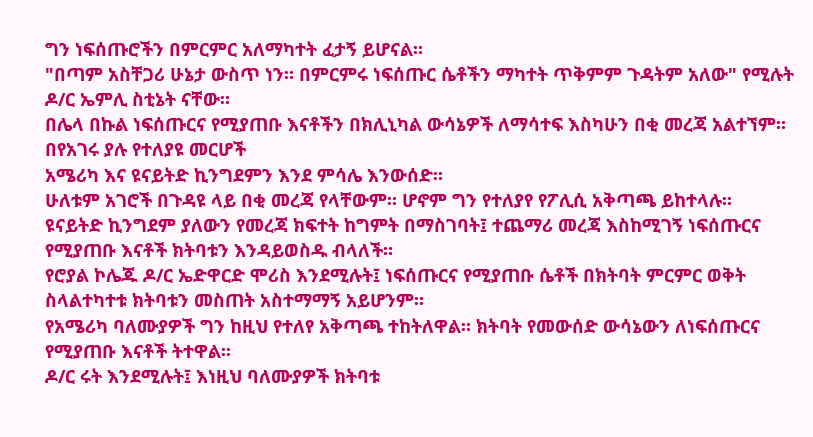ግን ነፍሰጡሮችን በምርምር አለማካተት ፈታኝ ይሆናል።
"በጣም አስቸጋሪ ሁኔታ ውስጥ ነን። በምርምሩ ነፍሰጡር ሴቶችን ማካተት ጥቅምም ጉዳትም አለው" የሚሉት ዶ/ር ኤምሊ ስቲኔት ናቸው።
በሌላ በኩል ነፍሰጡርና የሚያጠቡ እናቶችን በክሊኒካል ውሳኔዎች ለማሳተፍ እስካሁን በቂ መረጃ አልተኘም።
በየአገሩ ያሉ የተለያዩ መርሆች
አሜሪካ እና ዩናይትድ ኪንግደምን እንደ ምሳሌ እንውሰድ።
ሁለቱም አገሮች በጉዳዩ ላይ በቂ መረጃ የላቸውም። ሆኖም ግን የተለያየ የፖሊሲ አቅጣጫ ይከተላሉ።
ዩናይትድ ኪንግደም ያለውን የመረጃ ክፍተት ከግምት በማስገባት፤ ተጨማሪ መረጃ እስከሚገኝ ነፍሰጡርና የሚያጠቡ እናቶች ክትባቱን እንዳይወስዱ ብላለች።
የሮያል ኮሌጁ ዶ/ር ኤድዋርድ ሞሪስ እንደሚሉት፤ ነፍሰጡርና የሚያጠቡ ሴቶች በክትባት ምርምር ወቅት ስላልተካተቱ ክትባቱን መስጠት አስተማማኝ አይሆንም።
የአሜሪካ ባለሙያዎች ግን ከዚህ የተለየ አቅጣጫ ተከትለዋል። ክትባት የመውሰድ ውሳኔውን ለነፍሰጡርና የሚያጠቡ እናቶች ትተዋል።
ዶ/ር ሩት እንደሚሉት፤ እነዚህ ባለሙያዎች ክትባቱ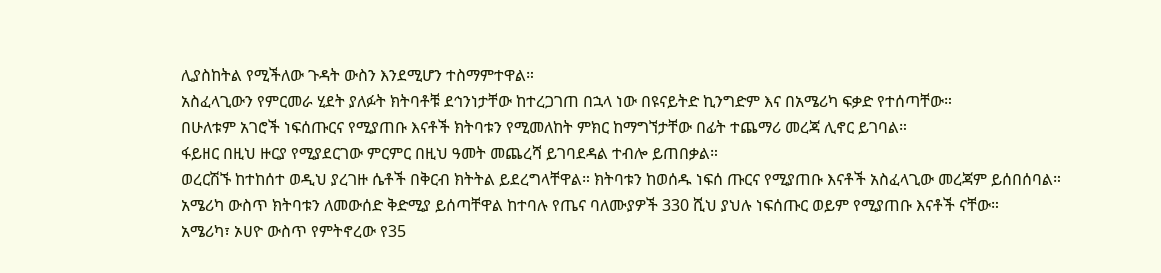ሊያስከትል የሚችለው ጉዳት ውስን እንደሚሆን ተስማምተዋል።
አስፈላጊውን የምርመራ ሂደት ያለፉት ክትባቶቹ ደኅንነታቸው ከተረጋገጠ በኋላ ነው በዩናይትድ ኪንግድም እና በአሜሪካ ፍቃድ የተሰጣቸው።
በሁለቱም አገሮች ነፍሰጡርና የሚያጠቡ እናቶች ክትባቱን የሚመለከት ምክር ከማግኘታቸው በፊት ተጨማሪ መረጃ ሊኖር ይገባል።
ፋይዘር በዚህ ዙርያ የሚያደርገው ምርምር በዚህ ዓመት መጨረሻ ይገባደዳል ተብሎ ይጠበቃል።
ወረርሽኙ ከተከሰተ ወዲህ ያረገዙ ሴቶች በቅርብ ክትትል ይደረግላቸዋል። ክትባቱን ከወሰዱ ነፍሰ ጡርና የሚያጠቡ እናቶች አስፈላጊው መረጃም ይሰበሰባል።
አሜሪካ ውስጥ ክትባቱን ለመውሰድ ቅድሚያ ይሰጣቸዋል ከተባሉ የጤና ባለሙያዎች 330 ሺህ ያህሉ ነፍሰጡር ወይም የሚያጠቡ እናቶች ናቸው።
አሜሪካ፣ ኦሀዮ ውስጥ የምትኖረው የ35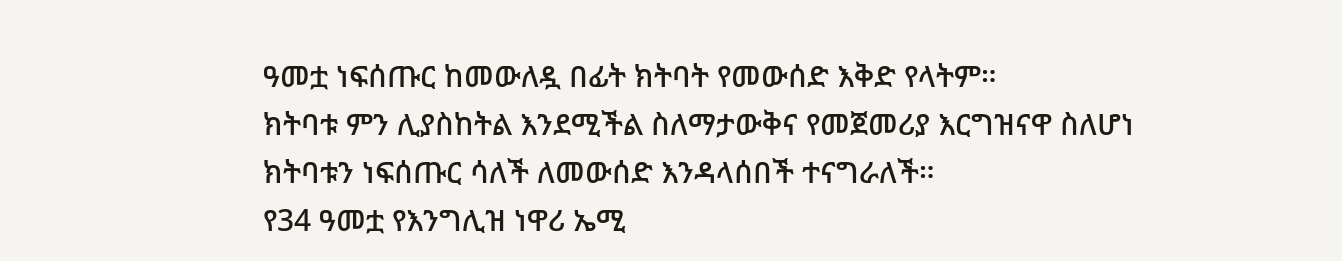ዓመቷ ነፍሰጡር ከመውለዷ በፊት ክትባት የመውሰድ እቅድ የላትም።
ክትባቱ ምን ሊያስከትል እንደሚችል ስለማታውቅና የመጀመሪያ እርግዝናዋ ስለሆነ ክትባቱን ነፍሰጡር ሳለች ለመውሰድ እንዳላሰበች ተናግራለች።
የ34 ዓመቷ የእንግሊዝ ነዋሪ ኤሚ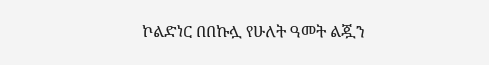ኮልድነር በበኩሏ የሁለት ዓመት ልጇን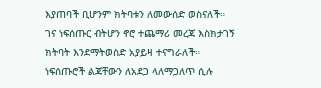እያጠባች ቢሆንም ክትባቱን ለመውሰድ ወስናለች።
ገና ነፍሰጡር ብትሆን ኖሮ ተጨማሪ መረጃ እስክታገኝ ክትባት እንደማትወስድ አያይዛ ተናግራለች።
ነፍሰጡሮች ልጃቸውን ለአደጋ ላለማጋለጥ ሲሉ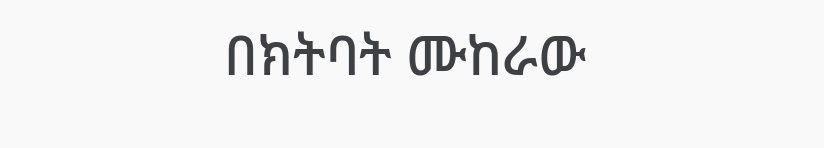በክትባት ሙከራው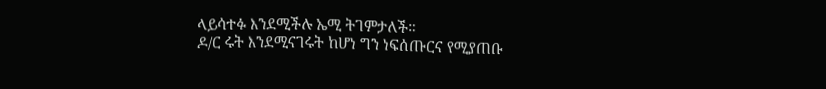ላይሳተፉ እንደሚችሉ ኤሚ ትገምታለች።
ዶ/ር ሩት እንደሚናገሩት ከሆነ ግን ነፍሰጡርና የሚያጠቡ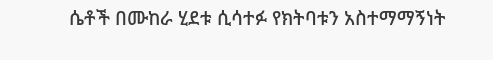ሴቶች በሙከራ ሂደቱ ሲሳተፉ የክትባቱን አስተማማኝነት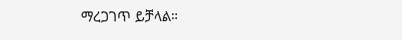ማረጋገጥ ይቻላል።